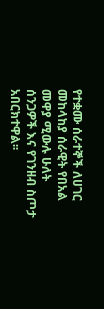የተቋሙ ሰራተኞች ለሀገር መከላከያ ሰራዊት የበአል መዋያ ሚውሉ ሁለት ሰንጋዎች እና የገንዘብ ስጦታ አበርክተዋል፡፡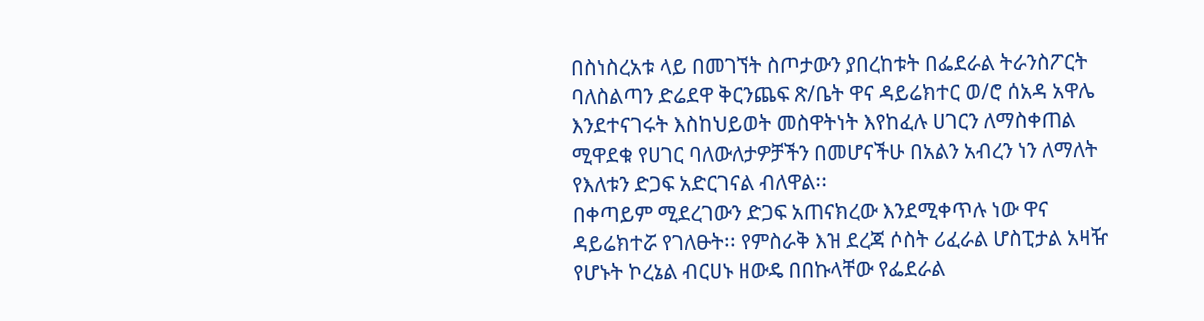በስነስረአቱ ላይ በመገኘት ስጦታውን ያበረከቱት በፌደራል ትራንስፖርት ባለስልጣን ድሬደዋ ቅርንጨፍ ጽ/ቤት ዋና ዳይሬክተር ወ/ሮ ሰአዳ አዋሌ እንደተናገሩት እስከህይወት መስዋትነት እየከፈሉ ሀገርን ለማስቀጠል ሚዋደቁ የሀገር ባለውለታዎቻችን በመሆናችሁ በአልን አብረን ነን ለማለት የእለቱን ድጋፍ አድርገናል ብለዋል፡፡
በቀጣይም ሚደረገውን ድጋፍ አጠናክረው እንደሚቀጥሉ ነው ዋና ዳይሬክተሯ የገለፁት፡፡ የምስራቅ እዝ ደረጃ ሶስት ሪፈራል ሆስፒታል አዛዥ የሆኑት ኮረኔል ብርሀኑ ዘውዴ በበኩላቸው የፌደራል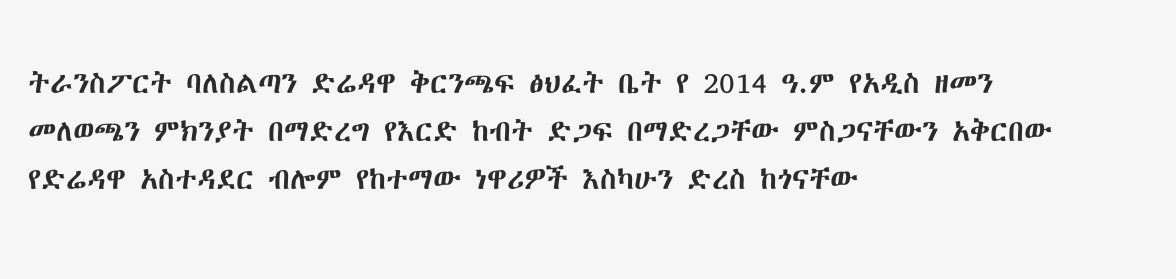ትራንስፖርት ባለስልጣን ድሬዳዋ ቅርንጫፍ ፅህፈት ቤት የ 2014 ዓ.ም የአዲስ ዘመን መለወጫን ምክንያት በማድረግ የእርድ ከብት ድጋፍ በማድረጋቸው ምስጋናቸውን አቅርበው የድሬዳዋ አስተዳደር ብሎም የከተማው ነዋሪዎች እስካሁን ድረስ ከጎናቸው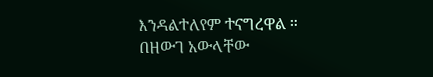እንዳልተለየም ተናግረዋል ።
በዘውገ አውላቸው